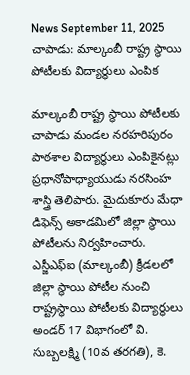News September 11, 2025
చాపాడు: మాల్కంబీ రాష్ట్ర స్థాయి పోటీలకు విద్యార్థులు ఎంపిక

మాల్కంబీ రాష్ట్ర స్థాయి పోటీలకు చాపాడు మండల నరహరిపురం పాఠశాల విద్యార్థులు ఎంపికైనట్లు ప్రధానోపాధ్యాయుడు నరసింహ శాస్త్రి తెలిపారు. మైదుకూరు మేధా డిఫెన్స్ అకాడమిలో జిల్లా స్థాయి పోటీలను నిర్వహించారు. ఎస్జీఎఫ్ఐ (మాల్కంబీ) క్రీడలలో జిల్లా స్థాయి పోటీల నుంచి రాష్ట్రస్థాయి పోటీలకు విద్యార్థులు అండర్ 17 విభాగంలో వి. సుబ్బలక్ష్మి (10వ తరగతి), కె.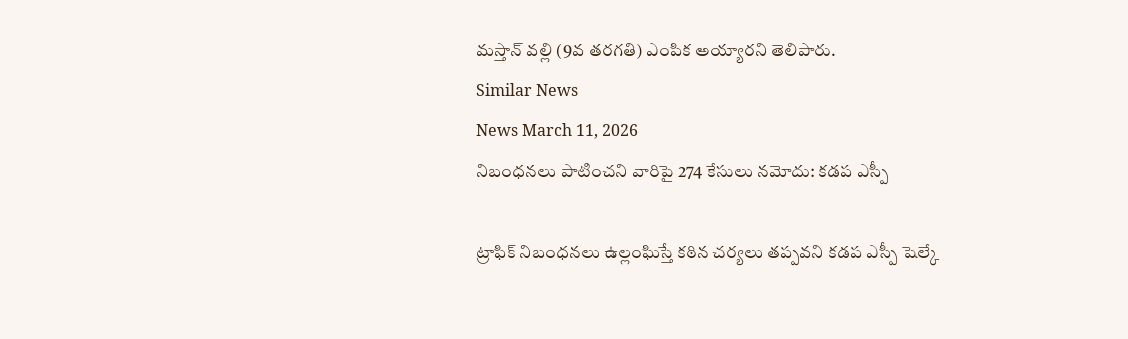మస్తాన్ వల్లి (9వ తరగతి) ఎంపిక అయ్యారని తెలిపారు.
Similar News
News March 11, 2026
నిబంధనలు పాటించని వారిపై 274 కేసులు నమోదు: కడప ఎస్పీ

ట్రాఫిక్ నిబంధనలు ఉల్లంఘిస్తే కఠిన చర్యలు తప్పవని కడప ఎస్పీ షెల్కే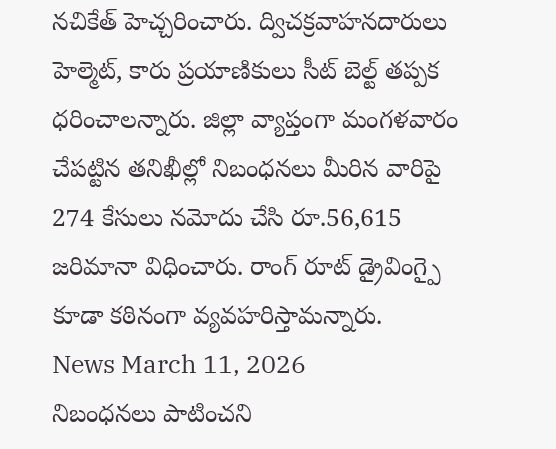నచికేత్ హెచ్చరించారు. ద్విచక్రవాహనదారులు హెల్మెట్, కారు ప్రయాణికులు సీట్ బెల్ట్ తప్పక ధరించాలన్నారు. జిల్లా వ్యాప్తంగా మంగళవారం చేపట్టిన తనిఖీల్లో నిబంధనలు మీరిన వారిపై 274 కేసులు నమోదు చేసి రూ.56,615 జరిమానా విధించారు. రాంగ్ రూట్ డ్రైవింగ్పై కూడా కఠినంగా వ్యవహరిస్తామన్నారు.
News March 11, 2026
నిబంధనలు పాటించని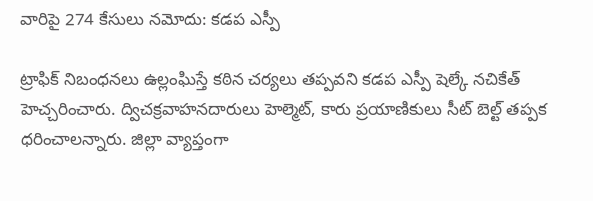వారిపై 274 కేసులు నమోదు: కడప ఎస్పీ

ట్రాఫిక్ నిబంధనలు ఉల్లంఘిస్తే కఠిన చర్యలు తప్పవని కడప ఎస్పీ షెల్కే నచికేత్ హెచ్చరించారు. ద్విచక్రవాహనదారులు హెల్మెట్, కారు ప్రయాణికులు సీట్ బెల్ట్ తప్పక ధరించాలన్నారు. జిల్లా వ్యాప్తంగా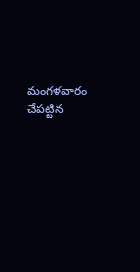మంగళవారం చేపట్టిన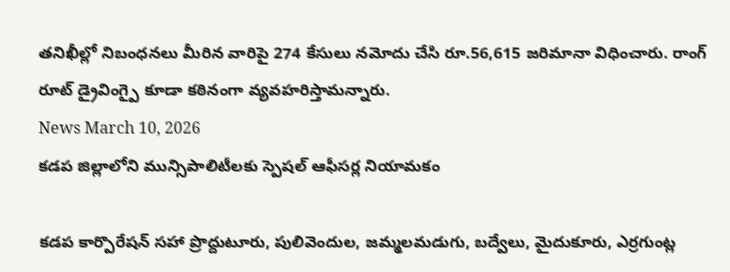తనిఖీల్లో నిబంధనలు మీరిన వారిపై 274 కేసులు నమోదు చేసి రూ.56,615 జరిమానా విధించారు. రాంగ్ రూట్ డ్రైవింగ్పై కూడా కఠినంగా వ్యవహరిస్తామన్నారు.
News March 10, 2026
కడప జిల్లాలోని మున్సిపాలిటీలకు స్పెషల్ ఆఫీసర్ల నియామకం

కడప కార్పొరేషన్ సహా ప్రొద్దుటూరు, పులివెందుల, జమ్మలమడుగు, బద్వేలు, మైదుకూరు, ఎర్రగుంట్ల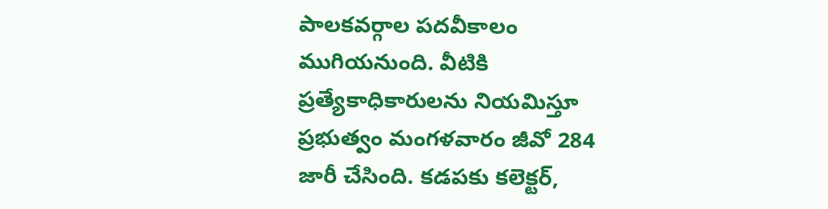పాలకవర్గాల పదవీకాలం ముగియనుంది. వీటికి ప్రత్యేకాధికారులను నియమిస్తూ ప్రభుత్వం మంగళవారం జీవో 284 జారీ చేసింది. కడపకు కలెక్టర్,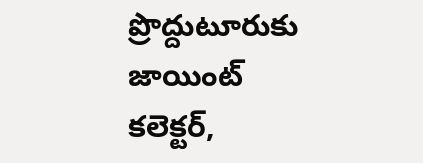ప్రొద్దుటూరుకు జాయింట్ కలెక్టర్,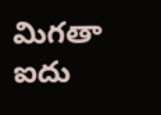మిగతా ఐదు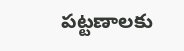పట్టణాలకు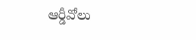ఆర్డీవోలు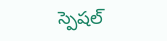స్పెషల్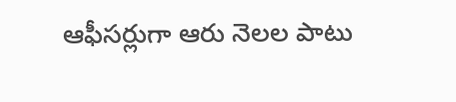ఆఫీసర్లుగా ఆరు నెలల పాటు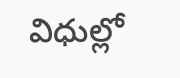విధుల్లో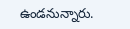ఉండనున్నారు.